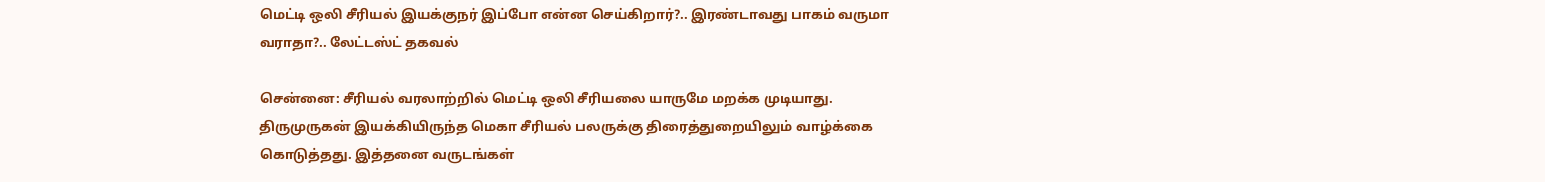மெட்டி ஒலி சீரியல் இயக்குநர் இப்போ என்ன செய்கிறார்?.. இரண்டாவது பாகம் வருமா வராதா?.. லேட்டஸ்ட் தகவல்

சென்னை: சீரியல் வரலாற்றில் மெட்டி ஒலி சீரியலை யாருமே மறக்க முடியாது. திருமுருகன் இயக்கியிருந்த மெகா சீரியல் பலருக்கு திரைத்துறையிலும் வாழ்க்கை கொடுத்தது. இத்தனை வருடங்கள்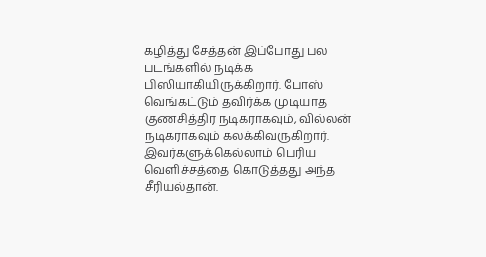கழித்து சேத்தன் இப்போது பல படங்களில் நடிக்க பிஸியாகியிருக்கிறார். போஸ் வெங்கட்டும் தவிர்க்க முடியாத குணசித்திர நடிகராகவும், வில்லன் நடிகராகவும் கலக்கிவருகிறார். இவர்களுக்கெல்லாம் பெரிய வெளிச்சத்தை கொடுத்தது அந்த சீரியல்தான்.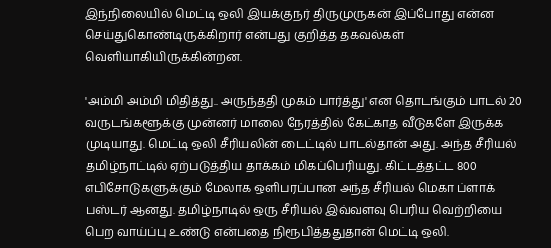இந்நிலையில் மெட்டி ஒலி இயக்குநர் திருமுருகன் இப்போது என்ன செய்துகொண்டிருக்கிறார் என்பது குறித்த தகவல்கள் வெளியாகியிருக்கின்றன.

'அம்மி அம்மி மிதித்து.. அருந்ததி முகம் பார்த்து' என தொடங்கும் பாடல் 20 வருடங்களூக்கு முன்னர் மாலை நேரத்தில் கேட்காத வீடுகளே இருக்க முடியாது. மெட்டி ஒலி சீரியலின் டைட்டில் பாடல்தான் அது. அந்த சீரியல் தமிழ்நாட்டில் ஏற்படுத்திய தாக்கம் மிகப்பெரியது. கிட்டத்தட்ட 800 எபிசோடுகளுக்கும் மேலாக ஒளிபரப்பான அந்த சீரியல் மெகா ப்ளாக் பஸ்டர் ஆனது. தமிழ்நாடில் ஒரு சீரியல் இவ்வளவு பெரிய வெற்றியை பெற வாய்ப்பு உண்டு என்பதை நிரூபித்ததுதான் மெட்டி ஒலி.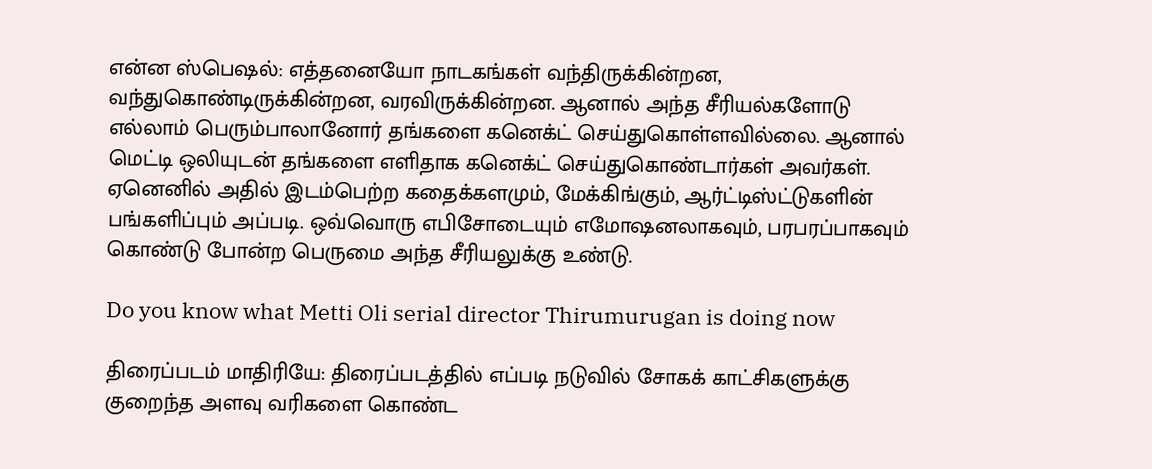என்ன ஸ்பெஷல்: எத்தனையோ நாடகங்கள் வந்திருக்கின்றன, வந்துகொண்டிருக்கின்றன, வரவிருக்கின்றன. ஆனால் அந்த சீரியல்களோடு எல்லாம் பெரும்பாலானோர் தங்களை கனெக்ட் செய்துகொள்ளவில்லை. ஆனால் மெட்டி ஒலியுடன் தங்களை எளிதாக கனெக்ட் செய்துகொண்டார்கள் அவர்கள். ஏனெனில் அதில் இடம்பெற்ற கதைக்களமும், மேக்கிங்கும், ஆர்ட்டிஸ்ட்டுகளின் பங்களிப்பும் அப்படி. ஒவ்வொரு எபிசோடையும் எமோஷனலாகவும், பரபரப்பாகவும் கொண்டு போன்ற பெருமை அந்த சீரியலுக்கு உண்டு.

Do you know what Metti Oli serial director Thirumurugan is doing now

திரைப்படம் மாதிரியே: திரைப்படத்தில் எப்படி நடுவில் சோகக் காட்சிகளுக்கு குறைந்த அளவு வரிகளை கொண்ட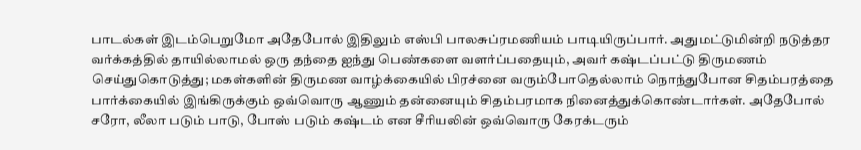பாடல்கள் இடம்பெறுமோ அதேபோல் இதிலும் எஸ்பி பாலசுப்ரமணியம் பாடியிருப்பார். அதுமட்டுமின்றி நடுத்தர வர்க்கத்தில் தாயில்லாமல் ஒரு தந்தை ஐந்து பெண்களை வளர்ப்பதையும், அவர் கஷ்டப்பட்டு திருமணம் செய்துகொடுத்து; மகள்களின் திருமண வாழ்க்கையில் பிரச்னை வரும்போதெல்லாம் நொந்துபோன சிதம்பரத்தை பார்க்கையில் இங்கிருக்கும் ஒவ்வொரு ஆணும் தன்னையும் சிதம்பரமாக நினைத்துக்கொண்டார்கள். அதேபோல் சரோ, லீலா படும் பாடு, போஸ் படும் கஷ்டம் என சீரியலின் ஒவ்வொரு கேரக்டரும்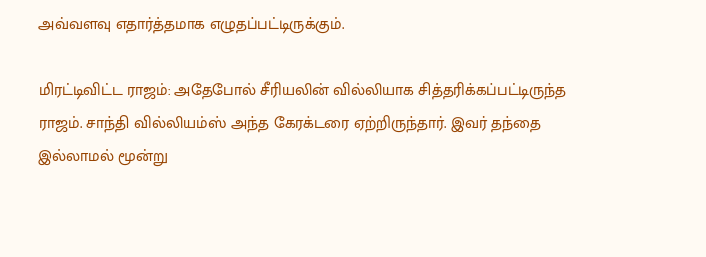அவ்வளவு எதார்த்தமாக எழுதப்பட்டிருக்கும்.

மிரட்டிவிட்ட ராஜம்: அதேபோல் சீரியலின் வில்லியாக சித்தரிக்கப்பட்டிருந்த ராஜம். சாந்தி வில்லியம்ஸ் அந்த கேரக்டரை ஏற்றிருந்தார். இவர் தந்தை இல்லாமல் மூன்று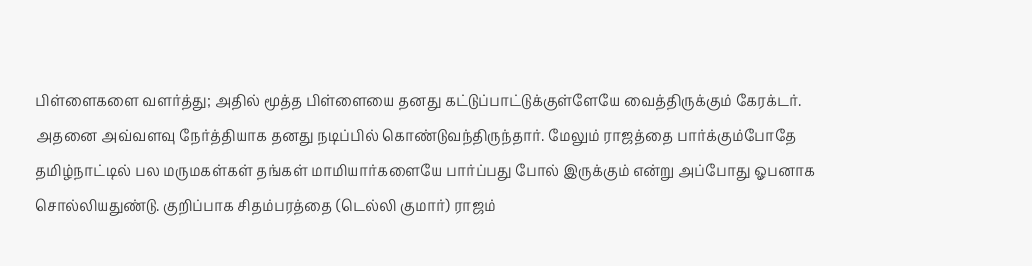பிள்ளைகளை வளர்த்து; அதில் மூத்த பிள்ளையை தனது கட்டுப்பாட்டுக்குள்ளேயே வைத்திருக்கும் கேரக்டர். அதனை அவ்வளவு நேர்த்தியாக தனது நடிப்பில் கொண்டுவந்திருந்தார். மேலும் ராஜத்தை பார்க்கும்போதே தமிழ்நாட்டில் பல மருமகள்கள் தங்கள் மாமியார்களையே பார்ப்பது போல் இருக்கும் என்று அப்போது ஓபனாக சொல்லியதுண்டு. குறிப்பாக சிதம்பரத்தை (டெல்லி குமார்) ராஜம்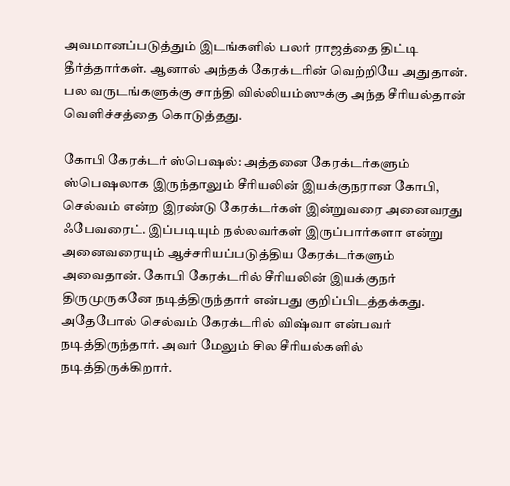அவமானப்படுத்தும் இடங்களில் பலர் ராஜத்தை திட்டி தீர்த்தார்கள். ஆனால் அந்தக் கேரக்டரின் வெற்றியே அதுதான். பல வருடங்களுக்கு சாந்தி வில்லியம்ஸுக்கு அந்த சீரியல்தான் வெளிச்சத்தை கொடுத்தது.

கோபி கேரக்டர் ஸ்பெஷல்: அத்தனை கேரக்டர்களும் ஸ்பெஷலாக இருந்தாலும் சீரியலின் இயக்குநரான கோபி, செல்வம் என்ற இரண்டு கேரக்டர்கள் இன்றுவரை அனைவரது ஃபேவரைட். இப்படியும் நல்லவர்கள் இருப்பார்களா என்று அனைவரையும் ஆச்சரியப்படுத்திய கேரக்டர்களும் அவைதான். கோபி கேரக்டரில் சீரியலின் இயக்குநர் திருமுருகனே நடித்திருந்தார் என்பது குறிப்பிடத்தக்கது. அதேபோல் செல்வம் கேரக்டரில் விஷ்வா என்பவர் நடித்திருந்தார். அவர் மேலும் சில சீரியல்களில் நடித்திருக்கிறார்.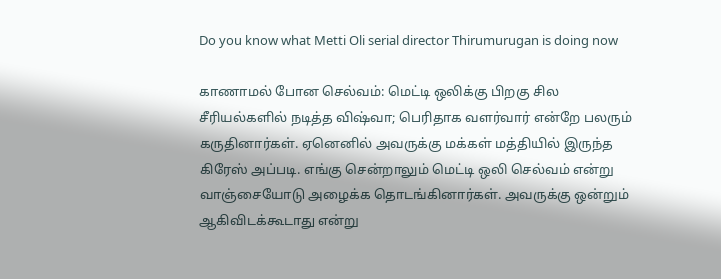Do you know what Metti Oli serial director Thirumurugan is doing now

காணாமல் போன செல்வம்: மெட்டி ஒலிக்கு பிறகு சில சீரியல்களில் நடித்த விஷ்வா; பெரிதாக வளர்வார் என்றே பலரும் கருதினார்கள். ஏனெனில் அவருக்கு மக்கள் மத்தியில் இருந்த கிரேஸ் அப்படி. எங்கு சென்றாலும் மெட்டி ஒலி செல்வம் என்று வாஞ்சையோடு அழைக்க தொடங்கினார்கள். அவருக்கு ஒன்றும் ஆகிவிடக்கூடாது என்று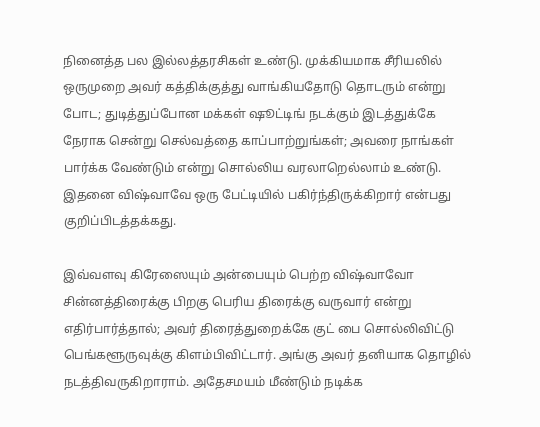நினைத்த பல இல்லத்தரசிகள் உண்டு. முக்கியமாக சீரியலில் ஒருமுறை அவர் கத்திக்குத்து வாங்கியதோடு தொடரும் என்று போட; துடித்துப்போன மக்கள் ஷூட்டிங் நடக்கும் இடத்துக்கே நேராக சென்று செல்வத்தை காப்பாற்றுங்கள்; அவரை நாங்கள் பார்க்க வேண்டும் என்று சொல்லிய வரலாறெல்லாம் உண்டு. இதனை விஷ்வாவே ஒரு பேட்டியில் பகிர்ந்திருக்கிறார் என்பது குறிப்பிடத்தக்கது.

இவ்வளவு கிரேஸையும் அன்பையும் பெற்ற விஷ்வாவோ சின்னத்திரைக்கு பிறகு பெரிய திரைக்கு வருவார் என்று எதிர்பார்த்தால்; அவர் திரைத்துறைக்கே குட் பை சொல்லிவிட்டு பெங்களூருவுக்கு கிளம்பிவிட்டார். அங்கு அவர் தனியாக தொழில் நடத்திவருகிறாராம். அதேசமயம் மீண்டும் நடிக்க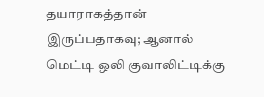தயாராகத்தான் இருப்பதாகவு; ஆனால் மெட்டி ஒலி குவாலிட்டிக்கு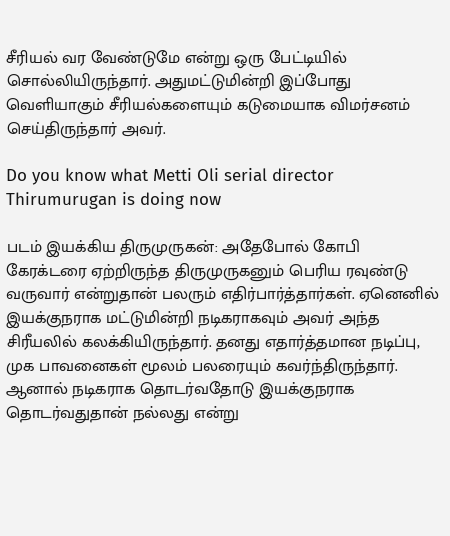சீரியல் வர வேண்டுமே என்று ஒரு பேட்டியில் சொல்லியிருந்தார். அதுமட்டுமின்றி இப்போது வெளியாகும் சீரியல்களையும் கடுமையாக விமர்சனம் செய்திருந்தார் அவர்.

Do you know what Metti Oli serial director Thirumurugan is doing now

படம் இயக்கிய திருமுருகன்: அதேபோல் கோபி கேரக்டரை ஏற்றிருந்த திருமுருகனும் பெரிய ரவுண்டு வருவார் என்றுதான் பலரும் எதிர்பார்த்தார்கள். ஏனெனில் இயக்குநராக மட்டுமின்றி நடிகராகவும் அவர் அந்த சிரீயலில் கலக்கியிருந்தார். தனது எதார்த்தமான நடிப்பு, முக பாவனைகள் மூலம் பலரையும் கவர்ந்திருந்தார். ஆனால் நடிகராக தொடர்வதோடு இயக்குநராக தொடர்வதுதான் நல்லது என்று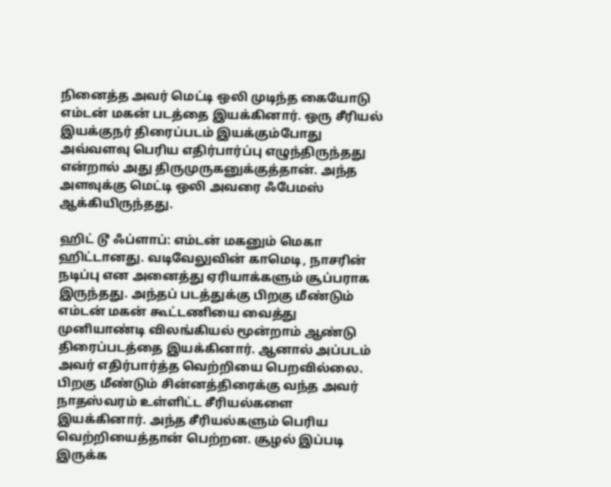நினைத்த அவர் மெட்டி ஒலி முடிந்த கையோடு எம்டன் மகன் படத்தை இயக்கினார். ஒரு சீரியல் இயக்குநர் திரைப்படம் இயக்கும்போது அவ்வளவு பெரிய எதிர்பார்ப்பு எழுந்திருந்தது என்றால் அது திருமுருகனுக்குத்தான். அந்த அளவுக்கு மெட்டி ஒலி அவரை ஃபேமஸ் ஆக்கியிருந்தது.

ஹிட் டூ ஃப்ளாப்: எம்டன் மகனும் மெகா ஹிட்டானது. வடிவேலுவின் காமெடி, நாசரின் நடிப்பு என அனைத்து ஏரியாக்களும் சூப்பராக இருந்தது. அந்தப் படத்துக்கு பிறகு மீண்டும் எம்டன் மகன் கூட்டணியை வைத்து முனியாண்டி விலங்கியல் மூன்றாம் ஆண்டு திரைப்படத்தை இயக்கினார். ஆனால் அப்படம் அவர் எதிர்பார்த்த வெற்றியை பெறவில்லை. பிறகு மீண்டும் சின்னத்திரைக்கு வந்த அவர் நாதஸ்வரம் உள்ளிட்ட சீரியல்களை இயக்கினார். அந்த சீரியல்களும் பெரிய வெற்றியைத்தான் பெற்றன. சூழல் இப்படி இருக்க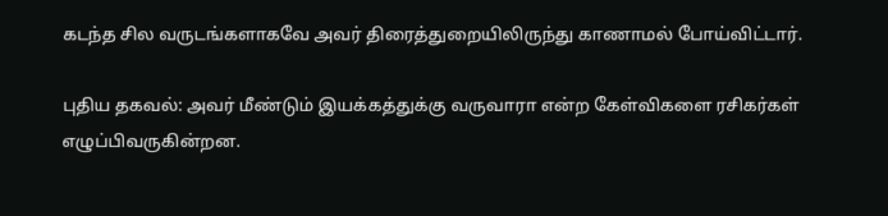கடந்த சில வருடங்களாகவே அவர் திரைத்துறையிலிருந்து காணாமல் போய்விட்டார்.

புதிய தகவல்: அவர் மீண்டும் இயக்கத்துக்கு வருவாரா என்ற கேள்விகளை ரசிகர்கள் எழுப்பிவருகின்றன.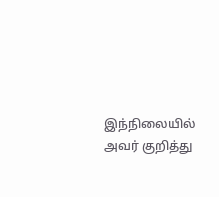இந்நிலையில் அவர் குறித்து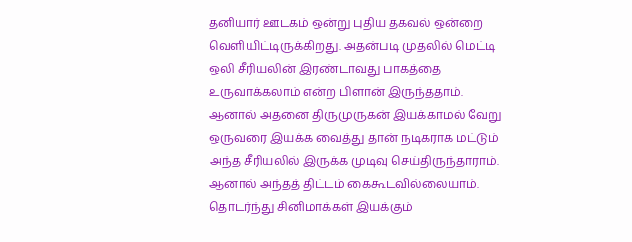தனியார் ஊடகம் ஒன்று புதிய தகவல் ஒன்றை வெளியிட்டிருக்கிறது. அதன்படி முதலில் மெட்டி ஒலி சீரியலின் இரண்டாவது பாகத்தை உருவாக்கலாம் என்ற பிளான் இருந்ததாம். ஆனால் அதனை திருமுருகன் இயக்காமல் வேறு ஒருவரை இயக்க வைத்து தான் நடிகராக மட்டும் அந்த சீரியலில் இருக்க முடிவு செய்திருந்தாராம். ஆனால் அந்தத் திட்டம் கைகூடவில்லையாம். தொடர்ந்து சினிமாக்கள் இயக்கும்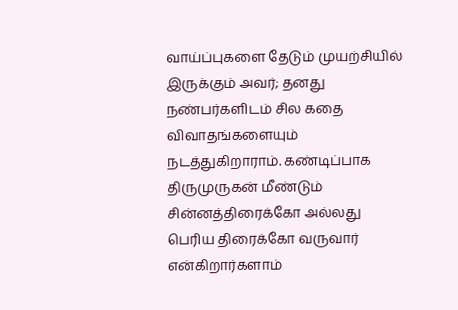வாய்ப்புகளை தேடும் முயற்சியில் இருக்கும் அவர்; தனது நண்பர்களிடம் சில கதை விவாதங்களையும் நடத்துகிறாராம். கண்டிப்பாக திருமுருகன் மீண்டும் சின்னத்திரைக்கோ அல்லது பெரிய திரைக்கோ வருவார் என்கிறார்களாம்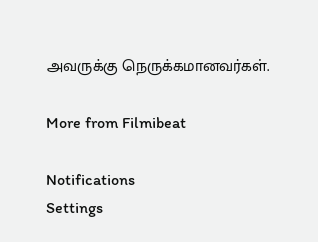அவருக்கு நெருக்கமானவர்கள்.

More from Filmibeat

Notifications
Settings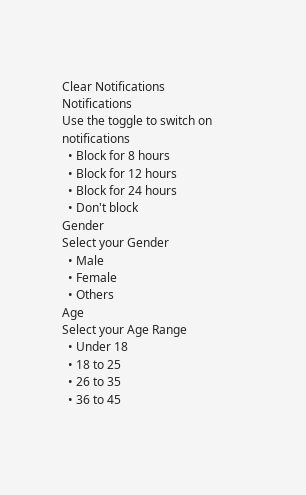Clear Notifications
Notifications
Use the toggle to switch on notifications
  • Block for 8 hours
  • Block for 12 hours
  • Block for 24 hours
  • Don't block
Gender
Select your Gender
  • Male
  • Female
  • Others
Age
Select your Age Range
  • Under 18
  • 18 to 25
  • 26 to 35
  • 36 to 45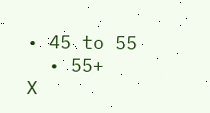• 45 to 55
  • 55+
X